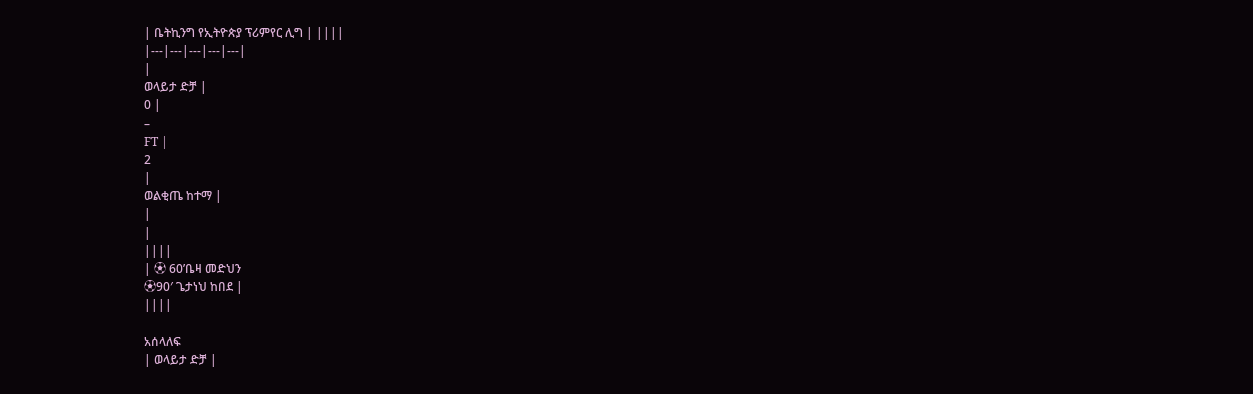| ቤትኪንግ የኢትዮጵያ ፕሪምየር ሊግ | ||||
|---|---|---|---|---|
|
ወላይታ ድቻ |
0 |
–
FT |
2
|
ወልቂጤ ከተማ |
|
|
||||
| ⚽ 60’ቤዛ መድህን
⚽90′ ጌታነህ ከበደ |
||||

አሰላለፍ
| ወላይታ ድቻ |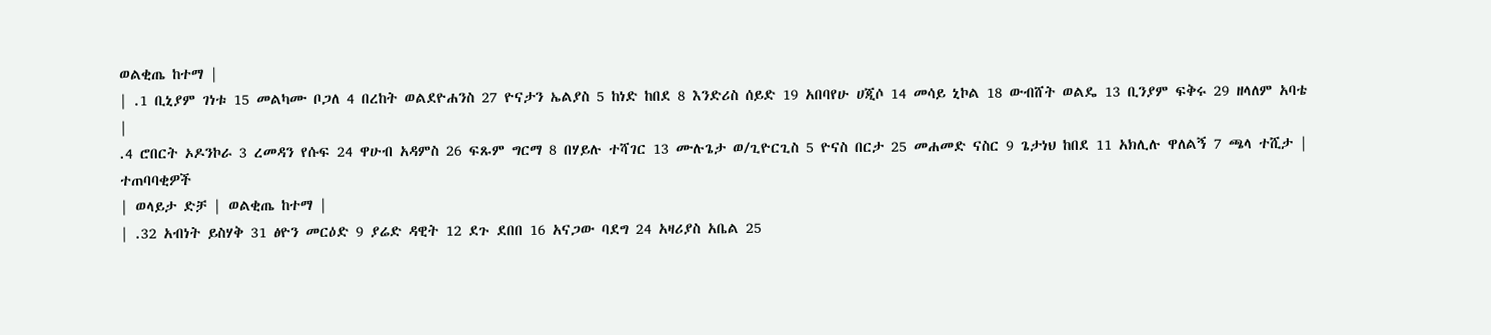ወልቂጤ ከተማ |
| .1 ቢኒያም ገነቱ 15 መልካሙ ቦጋለ 4 በረከት ወልደዮሐንስ 27 ዮናታን ኤልያስ 5 ከነድ ከበደ 8 እንድሪስ ሰይድ 19 አበባየሁ ሀጂሶ 14 መሳይ ኒኮል 18 ውብሸት ወልዴ 13 ቢንያም ፍቅሩ 29 ዘላለም አባቴ |
.4 ሮበርት ኦዶንኮራ 3 ረመዳን የሱፍ 24 ዋሁብ አዳምስ 26 ፍጹም ግርማ 8 በሃይሉ ተሻገር 13 ሙሉጌታ ወ/ጊዮርጊስ 5 ዮናስ በርታ 25 መሐመድ ናስር 9 ጌታነህ ከበደ 11 አክሊሉ ዋለልኝ 7 ጫላ ተሺታ |
ተጠባባቂዎች
| ወላይታ ድቻ | ወልቂጤ ከተማ |
| .32 አብነት ይስሃቅ 31 ፅዮን መርዕድ 9 ያሬድ ዳዊት 12 ደጉ ደበበ 16 አናጋው ባደግ 24 አዛሪያስ አቤል 25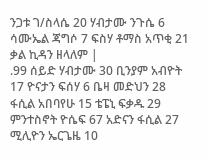ንጋቱ ገ/ስላሴ 20 ሃብታሙ ንጉሴ 6 ሳሙኤል ጃግሶ 7 ፍስሃ ቶማስ አጥቂ 21 ቃል ኪዳን ዘላለም |
.99 ሰይድ ሃብታሙ 30 ቢንያም አብዮት 17 ዮናታን ፍሰሃ 6 ቤዛ መድህን 28 ፋሲል አበባየሁ 15 ቴፔኒ ፍቃዱ 29 ምንተስኖት ዮሴፍ 67 አድናን ፋሲል 27 ሚሊዮን ኤርጌዜ 10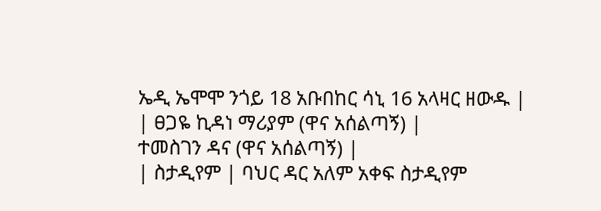ኤዲ ኤሞሞ ንጎይ 18 አቡበከር ሳኒ 16 አላዛር ዘውዱ |
| ፀጋዬ ኪዳነ ማሪያም (ዋና አሰልጣኝ) |
ተመስገን ዳና (ዋና አሰልጣኝ) |
| ስታዲየም | ባህር ዳር አለም አቀፍ ስታዲየም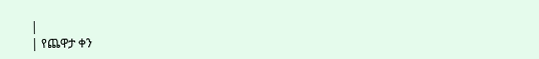|
| የጨዋታ ቀን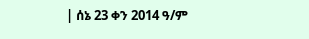| ሰኔ 23 ቀን 2014 ዓ/ም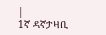|
1ኛ ዳኛታዛቢ